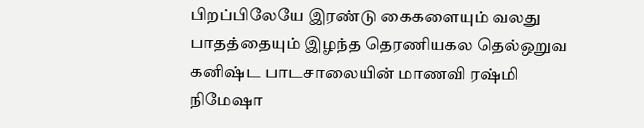பிறப்பிலேயே இரண்டு கைகளையும் வலது பாதத்தையும் இழந்த தெரணியகல தெல்ஒறுவ கனிஷ்ட பாடசாலையின் மாணவி ரஷ்மி நிமேஷா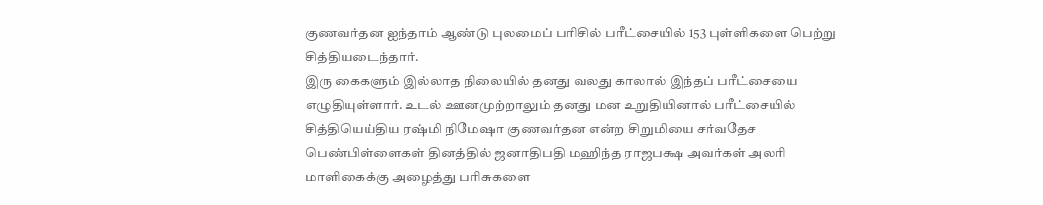குணவர்தன ஐந்தாம் ஆண்டு புலமைப் பரிசில் பரீட்சையில் 153 புள்ளிகளை பெற்று சித்தியடைந்தார்.
இரு கைகளும் இல்லாத நிலையில் தனது வலது காலால் இந்தப் பரீட்சையை எழுதியுள்ளார். உடல் ஊனமுற்றாலும் தனது மன உறுதியினால் பரீட்சையில் சித்தியெய்திய ரஷ்மி நிமேஷா குணவர்தன என்ற சிறுமியை சர்வதேச பெண்பிள்ளைகள் தினத்தில் ஜனாதிபதி மஹிந்த ராஜபக்ஷ அவர்கள் அலரி மாளிகைக்கு அழைத்து பரிசுகளை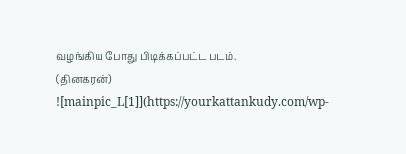வழங்கிய போது பிடிக்கப்பட்ட படம்.
(தினகரன்)
![mainpic_L[1]](https://yourkattankudy.com/wp-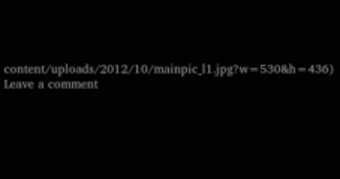content/uploads/2012/10/mainpic_l1.jpg?w=530&h=436)
Leave a comment